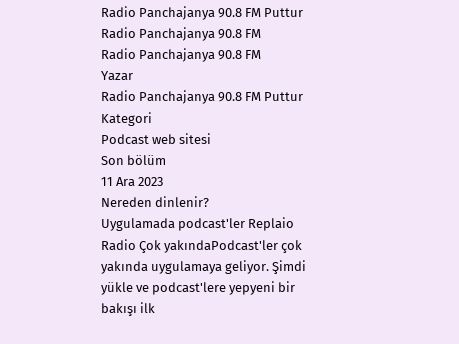Radio Panchajanya 90.8 FM Puttur
Radio Panchajanya 90.8 FM
Radio Panchajanya 90.8 FM
Yazar
Radio Panchajanya 90.8 FM Puttur
Kategori
Podcast web sitesi
Son bölüm
11 Ara 2023
Nereden dinlenir?
Uygulamada podcast'ler Replaio Radio Çok yakındaPodcast'ler çok yakında uygulamaya geliyor. Şimdi yükle ve podcast'lere yepyeni bir bakışı ilk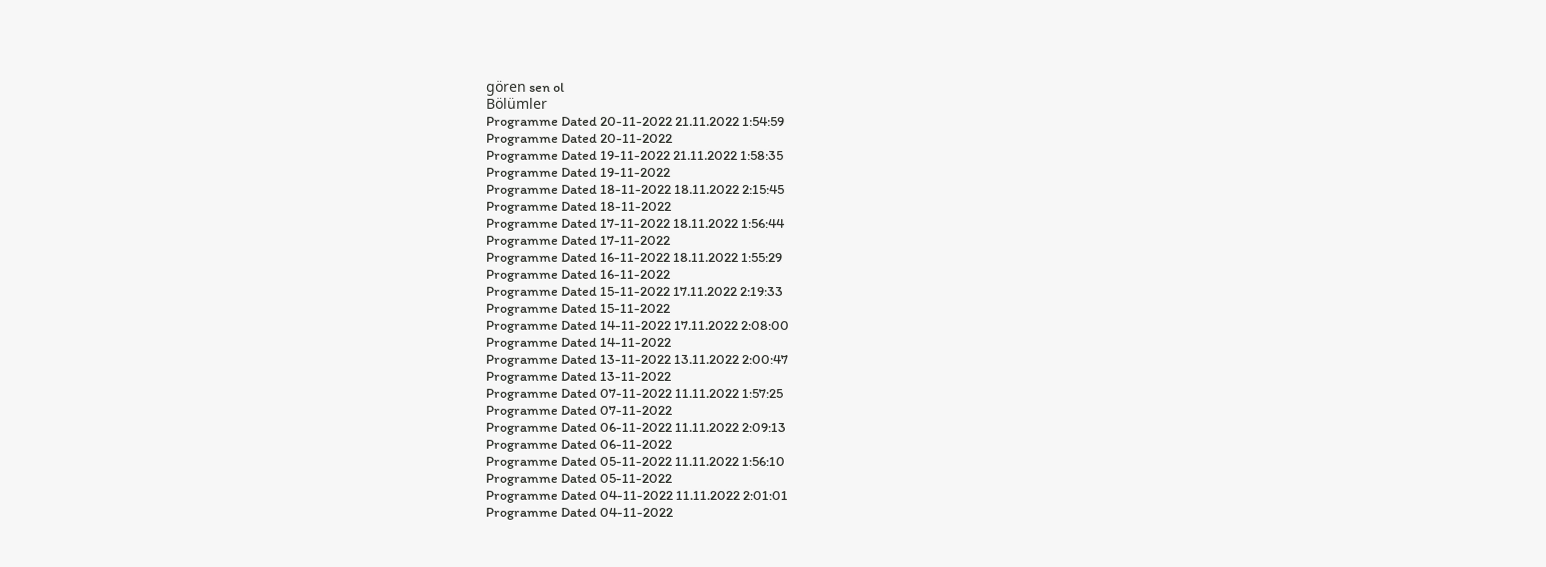gören sen ol
Bölümler
Programme Dated 20-11-2022 21.11.2022 1:54:59
Programme Dated 20-11-2022
Programme Dated 19-11-2022 21.11.2022 1:58:35
Programme Dated 19-11-2022
Programme Dated 18-11-2022 18.11.2022 2:15:45
Programme Dated 18-11-2022
Programme Dated 17-11-2022 18.11.2022 1:56:44
Programme Dated 17-11-2022
Programme Dated 16-11-2022 18.11.2022 1:55:29
Programme Dated 16-11-2022
Programme Dated 15-11-2022 17.11.2022 2:19:33
Programme Dated 15-11-2022
Programme Dated 14-11-2022 17.11.2022 2:08:00
Programme Dated 14-11-2022
Programme Dated 13-11-2022 13.11.2022 2:00:47
Programme Dated 13-11-2022
Programme Dated 07-11-2022 11.11.2022 1:57:25
Programme Dated 07-11-2022
Programme Dated 06-11-2022 11.11.2022 2:09:13
Programme Dated 06-11-2022
Programme Dated 05-11-2022 11.11.2022 1:56:10
Programme Dated 05-11-2022
Programme Dated 04-11-2022 11.11.2022 2:01:01
Programme Dated 04-11-2022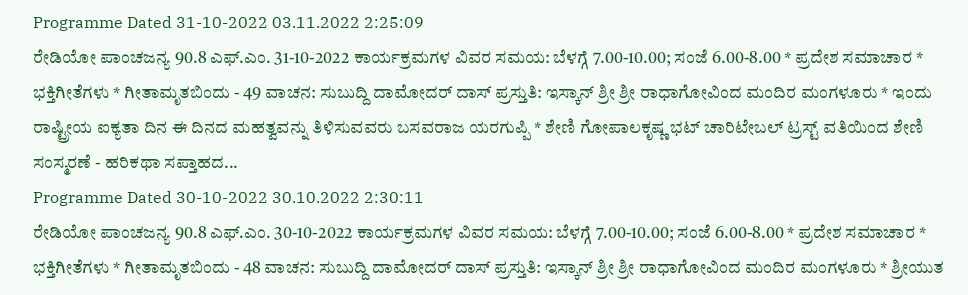Programme Dated 31-10-2022 03.11.2022 2:25:09
ರೇಡಿಯೋ ಪಾಂಚಜನ್ಯ 90.8 ಎಫ್.ಎಂ. 31-10-2022 ಕಾರ್ಯಕ್ರಮಗಳ ವಿವರ ಸಮಯ: ಬೆಳಗ್ಗೆ 7.00-10.00; ಸಂಜೆ 6.00-8.00 * ಪ್ರದೇಶ ಸಮಾಚಾರ * ಭಕ್ತಿಗೀತೆಗಳು * ಗೀತಾಮೃತಬಿಂದು - 49 ವಾಚನ: ಸುಬುದ್ದಿ ದಾಮೋದರ್ ದಾಸ್ ಪ್ರಸ್ತುತಿ: ಇಸ್ಕಾನ್ ಶ್ರೀ ಶ್ರೀ ರಾಧಾಗೋವಿಂದ ಮಂದಿರ ಮಂಗಳೂರು * ಇಂದು ರಾಷ್ಟ್ರೀಯ ಐಕ್ಯತಾ ದಿನ ಈ ದಿನದ ಮಹತ್ವವನ್ನು ತಿಳಿಸುವವರು ಬಸವರಾಜ ಯರಗುಪ್ಪಿ * ಶೇಣಿ ಗೋಪಾಲಕೃಷ್ಣ ಭಟ್ ಚಾರಿಟೇಬಲ್ ಟ್ರಸ್ಟ್ ವತಿಯಿಂದ ಶೇಣಿ ಸಂಸ್ಮರಣೆ - ಹರಿಕಥಾ ಸಪ್ತಾಹದ...
Programme Dated 30-10-2022 30.10.2022 2:30:11
ರೇಡಿಯೋ ಪಾಂಚಜನ್ಯ 90.8 ಎಫ್.ಎಂ. 30-10-2022 ಕಾರ್ಯಕ್ರಮಗಳ ವಿವರ ಸಮಯ: ಬೆಳಗ್ಗೆ 7.00-10.00; ಸಂಜೆ 6.00-8.00 * ಪ್ರದೇಶ ಸಮಾಚಾರ * ಭಕ್ತಿಗೀತೆಗಳು * ಗೀತಾಮೃತಬಿಂದು - 48 ವಾಚನ: ಸುಬುದ್ದಿ ದಾಮೋದರ್ ದಾಸ್ ಪ್ರಸ್ತುತಿ: ಇಸ್ಕಾನ್ ಶ್ರೀ ಶ್ರೀ ರಾಧಾಗೋವಿಂದ ಮಂದಿರ ಮಂಗಳೂರು * ಶ್ರೀಯುತ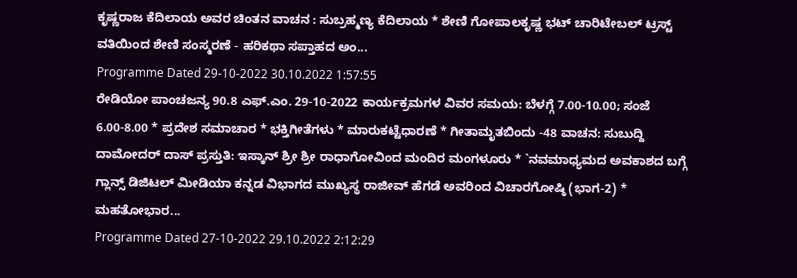ಕೃಷ್ಣರಾಜ ಕೆದಿಲಾಯ ಅವರ ಚಿಂತನ ವಾಚನ : ಸುಬ್ರಹ್ಮಣ್ಯ ಕೆದಿಲಾಯ * ಶೇಣಿ ಗೋಪಾಲಕೃಷ್ಣ ಭಟ್ ಚಾರಿಟೇಬಲ್ ಟ್ರಸ್ಟ್ ವತಿಯಿಂದ ಶೇಣಿ ಸಂಸ್ಮರಣೆ - ಹರಿಕಥಾ ಸಪ್ತಾಹದ ಅಂ...
Programme Dated 29-10-2022 30.10.2022 1:57:55
ರೇಡಿಯೋ ಪಾಂಚಜನ್ಯ 90.8 ಎಫ್.ಎಂ. 29-10-2022 ಕಾರ್ಯಕ್ರಮಗಳ ವಿವರ ಸಮಯ: ಬೆಳಗ್ಗೆ 7.00-10.00; ಸಂಜೆ 6.00-8.00 * ಪ್ರದೇಶ ಸಮಾಚಾರ * ಭಕ್ತಿಗೀತೆಗಳು * ಮಾರುಕಟ್ಟೆಧಾರಣೆ * ಗೀತಾಮೃತಬಿಂದು -48 ವಾಚನ: ಸುಬುದ್ದಿ ದಾಮೋದರ್ ದಾಸ್ ಪ್ರಸ್ತುತಿ: ಇಸ್ಕಾನ್ ಶ್ರೀ ಶ್ರೀ ರಾಧಾಗೋವಿಂದ ಮಂದಿರ ಮಂಗಳೂರು * `ನವಮಾಧ್ಯಮದ ಅವಕಾಶದ ಬಗ್ಗೆ ಗ್ಲಾನ್ಸ್ ಡಿಜಿಟಲ್ ಮೀಡಿಯಾ ಕನ್ನಡ ವಿಭಾಗದ ಮುಖ್ಯಸ್ಥ ರಾಜೀವ್ ಹೆಗಡೆ ಅವರಿಂದ ವಿಚಾರಗೋಷ್ಠಿ (ಭಾಗ-2) * ಮಹತೋಭಾರ...
Programme Dated 27-10-2022 29.10.2022 2:12:29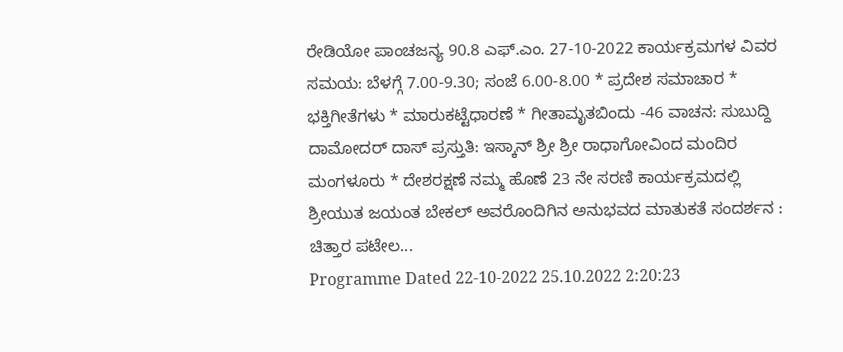ರೇಡಿಯೋ ಪಾಂಚಜನ್ಯ 90.8 ಎಫ್.ಎಂ. 27-10-2022 ಕಾರ್ಯಕ್ರಮಗಳ ವಿವರ ಸಮಯ: ಬೆಳಗ್ಗೆ 7.00-9.30; ಸಂಜೆ 6.00-8.00 * ಪ್ರದೇಶ ಸಮಾಚಾರ * ಭಕ್ತಿಗೀತೆಗಳು * ಮಾರುಕಟ್ಟೆಧಾರಣೆ * ಗೀತಾಮೃತಬಿಂದು -46 ವಾಚನ: ಸುಬುದ್ದಿ ದಾಮೋದರ್ ದಾಸ್ ಪ್ರಸ್ತುತಿ: ಇಸ್ಕಾನ್ ಶ್ರೀ ಶ್ರೀ ರಾಧಾಗೋವಿಂದ ಮಂದಿರ ಮಂಗಳೂರು * ದೇಶರಕ್ಷಣೆ ನಮ್ಮ ಹೊಣೆ 23 ನೇ ಸರಣಿ ಕಾರ್ಯಕ್ರಮದಲ್ಲಿ ಶ್ರೀಯುತ ಜಯಂತ ಬೇಕಲ್ ಅವರೊಂದಿಗಿನ ಅನುಭವದ ಮಾತುಕತೆ ಸಂದರ್ಶನ : ಚಿತ್ತಾರ ಪಟೇಲ...
Programme Dated 22-10-2022 25.10.2022 2:20:23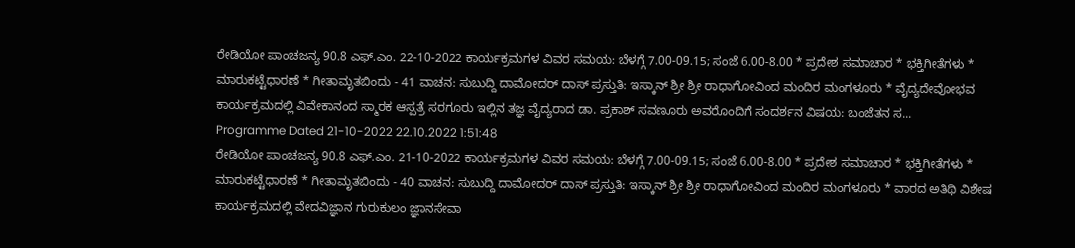ರೇಡಿಯೋ ಪಾಂಚಜನ್ಯ 90.8 ಎಫ್.ಎಂ. 22-10-2022 ಕಾರ್ಯಕ್ರಮಗಳ ವಿವರ ಸಮಯ: ಬೆಳಗ್ಗೆ 7.00-09.15; ಸಂಜೆ 6.00-8.00 * ಪ್ರದೇಶ ಸಮಾಚಾರ * ಭಕ್ತಿಗೀತೆಗಳು * ಮಾರುಕಟ್ಟೆಧಾರಣೆ * ಗೀತಾಮೃತಬಿಂದು - 41 ವಾಚನ: ಸುಬುದ್ದಿ ದಾಮೋದರ್ ದಾಸ್ ಪ್ರಸ್ತುತಿ: ಇಸ್ಕಾನ್ ಶ್ರೀ ಶ್ರೀ ರಾಧಾಗೋವಿಂದ ಮಂದಿರ ಮಂಗಳೂರು * ವೈದ್ಯದೇವೋಭವ ಕಾರ್ಯಕ್ರಮದಲ್ಲಿ ವಿವೇಕಾನಂದ ಸ್ಮಾರಕ ಆಸ್ಪತ್ರೆ ಸರಗೂರು ಇಲ್ಲಿನ ತಜ್ಞ ವೈದ್ಯರಾದ ಡಾ. ಪ್ರಕಾಶ್ ಸವಣೂರು ಅವರೊಂದಿಗೆ ಸಂದರ್ಶನ ವಿಷಯ: ಬಂಜೆತನ ಸ...
Programme Dated 21-10-2022 22.10.2022 1:51:48
ರೇಡಿಯೋ ಪಾಂಚಜನ್ಯ 90.8 ಎಫ್.ಎಂ. 21-10-2022 ಕಾರ್ಯಕ್ರಮಗಳ ವಿವರ ಸಮಯ: ಬೆಳಗ್ಗೆ 7.00-09.15; ಸಂಜೆ 6.00-8.00 * ಪ್ರದೇಶ ಸಮಾಚಾರ * ಭಕ್ತಿಗೀತೆಗಳು * ಮಾರುಕಟ್ಟೆಧಾರಣೆ * ಗೀತಾಮೃತಬಿಂದು - 40 ವಾಚನ: ಸುಬುದ್ದಿ ದಾಮೋದರ್ ದಾಸ್ ಪ್ರಸ್ತುತಿ: ಇಸ್ಕಾನ್ ಶ್ರೀ ಶ್ರೀ ರಾಧಾಗೋವಿಂದ ಮಂದಿರ ಮಂಗಳೂರು * ವಾರದ ಅತಿಥಿ ವಿಶೇಷ ಕಾರ್ಯಕ್ರಮದಲ್ಲಿ ವೇದವಿಜ್ಞಾನ ಗುರುಕುಲಂ ಜ್ಞಾನಸೇವಾ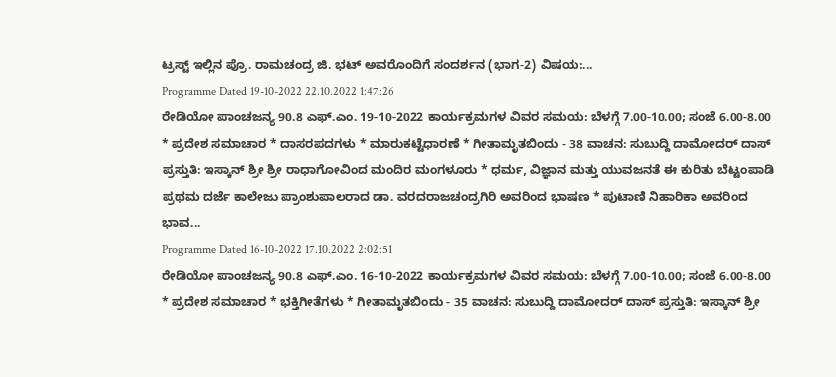ಟ್ರಸ್ಟ್ ಇಲ್ಲಿನ ಪ್ರೊ. ರಾಮಚಂದ್ರ ಜಿ. ಭಟ್ ಅವರೊಂದಿಗೆ ಸಂದರ್ಶನ (ಭಾಗ-2) ವಿಷಯ:...
Programme Dated 19-10-2022 22.10.2022 1:47:26
ರೇಡಿಯೋ ಪಾಂಚಜನ್ಯ 90.8 ಎಫ್.ಎಂ. 19-10-2022 ಕಾರ್ಯಕ್ರಮಗಳ ವಿವರ ಸಮಯ: ಬೆಳಗ್ಗೆ 7.00-10.00; ಸಂಜೆ 6.00-8.00 * ಪ್ರದೇಶ ಸಮಾಚಾರ * ದಾಸರಪದಗಳು * ಮಾರುಕಟ್ಟೆಧಾರಣೆ * ಗೀತಾಮೃತಬಿಂದು - 38 ವಾಚನ: ಸುಬುದ್ದಿ ದಾಮೋದರ್ ದಾಸ್ ಪ್ರಸ್ತುತಿ: ಇಸ್ಕಾನ್ ಶ್ರೀ ಶ್ರೀ ರಾಧಾಗೋವಿಂದ ಮಂದಿರ ಮಂಗಳೂರು * ಧರ್ಮ, ವಿಜ್ಞಾನ ಮತ್ತು ಯುವಜನತೆ ಈ ಕುರಿತು ಬೆಟ್ಟಂಪಾಡಿ ಪ್ರಥಮ ದರ್ಜೆ ಕಾಲೇಜು ಪ್ರಾಂಶುಪಾಲರಾದ ಡಾ. ವರದರಾಜಚಂದ್ರಗಿರಿ ಅವರಿಂದ ಭಾಷಣ * ಪುಟಾಣಿ ನಿಹಾರಿಕಾ ಅವರಿಂದ ಭಾವ...
Programme Dated 16-10-2022 17.10.2022 2:02:51
ರೇಡಿಯೋ ಪಾಂಚಜನ್ಯ 90.8 ಎಫ್.ಎಂ. 16-10-2022 ಕಾರ್ಯಕ್ರಮಗಳ ವಿವರ ಸಮಯ: ಬೆಳಗ್ಗೆ 7.00-10.00; ಸಂಜೆ 6.00-8.00 * ಪ್ರದೇಶ ಸಮಾಚಾರ * ಭಕ್ತಿಗೀತೆಗಳು * ಗೀತಾಮೃತಬಿಂದು - 35 ವಾಚನ: ಸುಬುದ್ದಿ ದಾಮೋದರ್ ದಾಸ್ ಪ್ರಸ್ತುತಿ: ಇಸ್ಕಾನ್ ಶ್ರೀ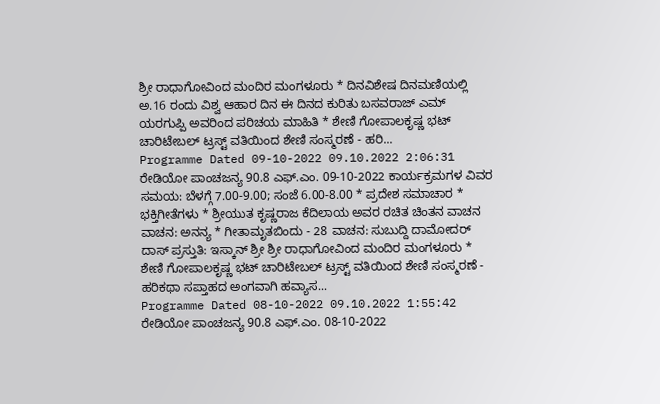ಶ್ರೀ ರಾಧಾಗೋವಿಂದ ಮಂದಿರ ಮಂಗಳೂರು * ದಿನವಿಶೇಷ ದಿನಮಣಿಯಲ್ಲಿ ಅ.16 ರಂದು ವಿಶ್ವ ಆಹಾರ ದಿನ ಈ ದಿನದ ಕುರಿತು ಬಸವರಾಜ್ ಎಮ್ ಯರಗುಪ್ಪಿ ಅವರಿಂದ ಪರಿಚಯ ಮಾಹಿತಿ * ಶೇಣಿ ಗೋಪಾಲಕೃಷ್ಣ ಭಟ್ ಚಾರಿಟೇಬಲ್ ಟ್ರಸ್ಟ್ ವತಿಯಿಂದ ಶೇಣಿ ಸಂಸ್ಮರಣೆ - ಹರಿ...
Programme Dated 09-10-2022 09.10.2022 2:06:31
ರೇಡಿಯೋ ಪಾಂಚಜನ್ಯ 90.8 ಎಫ್.ಎಂ. 09-10-2022 ಕಾರ್ಯಕ್ರಮಗಳ ವಿವರ ಸಮಯ: ಬೆಳಗ್ಗೆ 7.00-9.00; ಸಂಜೆ 6.00-8.00 * ಪ್ರದೇಶ ಸಮಾಚಾರ * ಭಕ್ತಿಗೀತೆಗಳು * ಶ್ರೀಯುತ ಕೃಷ್ಣರಾಜ ಕೆದಿಲಾಯ ಅವರ ರಚಿತ ಚಿಂತನ ವಾಚನ ವಾಚನ: ಅನನ್ಯ * ಗೀತಾಮೃತಬಿಂದು - 28 ವಾಚನ: ಸುಬುದ್ದಿ ದಾಮೋದರ್ ದಾಸ್ ಪ್ರಸ್ತುತಿ: ಇಸ್ಕಾನ್ ಶ್ರೀ ಶ್ರೀ ರಾಧಾಗೋವಿಂದ ಮಂದಿರ ಮಂಗಳೂರು * ಶೇಣಿ ಗೋಪಾಲಕೃಷ್ಣ ಭಟ್ ಚಾರಿಟೇಬಲ್ ಟ್ರಸ್ಟ್ ವತಿಯಿಂದ ಶೇಣಿ ಸಂಸ್ಮರಣೆ - ಹರಿಕಥಾ ಸಪ್ತಾಹದ ಅಂಗವಾಗಿ ಹವ್ಯಾಸ...
Programme Dated 08-10-2022 09.10.2022 1:55:42
ರೇಡಿಯೋ ಪಾಂಚಜನ್ಯ 90.8 ಎಫ್.ಎಂ. 08-10-2022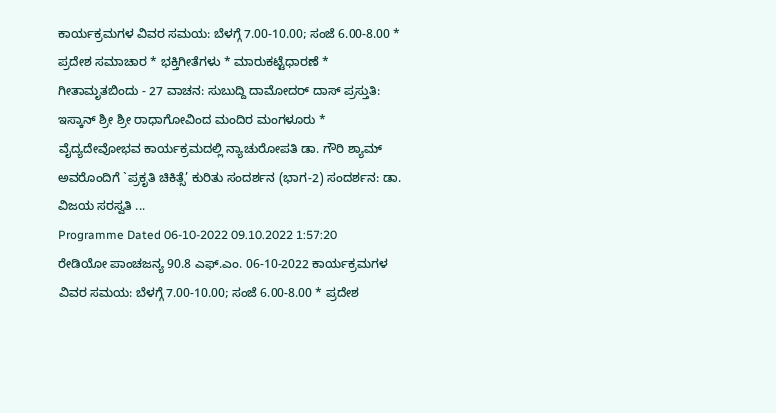ಕಾರ್ಯಕ್ರಮಗಳ ವಿವರ ಸಮಯ: ಬೆಳಗ್ಗೆ 7.00-10.00; ಸಂಜೆ 6.00-8.00 * ಪ್ರದೇಶ ಸಮಾಚಾರ * ಭಕ್ತಿಗೀತೆಗಳು * ಮಾರುಕಟ್ಟೆಧಾರಣೆ * ಗೀತಾಮೃತಬಿಂದು - 27 ವಾಚನ: ಸುಬುದ್ದಿ ದಾಮೋದರ್ ದಾಸ್ ಪ್ರಸ್ತುತಿ: ಇಸ್ಕಾನ್ ಶ್ರೀ ಶ್ರೀ ರಾಧಾಗೋವಿಂದ ಮಂದಿರ ಮಂಗಳೂರು * ವೈದ್ಯದೇವೋಭವ ಕಾರ್ಯಕ್ರಮದಲ್ಲಿ ನ್ಯಾಚುರೋಪತಿ ಡಾ. ಗೌರಿ ಶ್ಯಾಮ್ ಅವರೊಂದಿಗೆ `ಪ್ರಕೃತಿ ಚಿಕಿತ್ಸೆ’ ಕುರಿತು ಸಂದರ್ಶನ (ಭಾಗ-2) ಸಂದರ್ಶನ: ಡಾ. ವಿಜಯ ಸರಸ್ವತಿ ...
Programme Dated 06-10-2022 09.10.2022 1:57:20
ರೇಡಿಯೋ ಪಾಂಚಜನ್ಯ 90.8 ಎಫ್.ಎಂ. 06-10-2022 ಕಾರ್ಯಕ್ರಮಗಳ ವಿವರ ಸಮಯ: ಬೆಳಗ್ಗೆ 7.00-10.00; ಸಂಜೆ 6.00-8.00 * ಪ್ರದೇಶ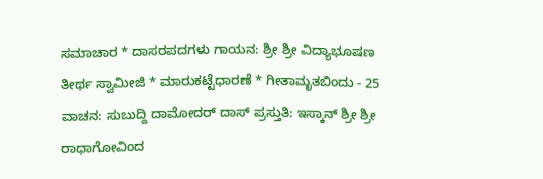ಸಮಾಚಾರ * ದಾಸರಪದಗಳು ಗಾಯನ: ಶ್ರೀ ಶ್ರೀ ವಿದ್ಯಾಭೂಷಣ ತೀರ್ಥ ಸ್ವಾಮೀಜಿ * ಮಾರುಕಟ್ಟೆಧಾರಣೆ * ಗೀತಾಮೃತಬಿಂದು - 25 ವಾಚನ: ಸುಬುದ್ದಿ ದಾಮೋದರ್ ದಾಸ್ ಪ್ರಸ್ತುತಿ: ಇಸ್ಕಾನ್ ಶ್ರೀ ಶ್ರೀ ರಾಧಾಗೋವಿಂದ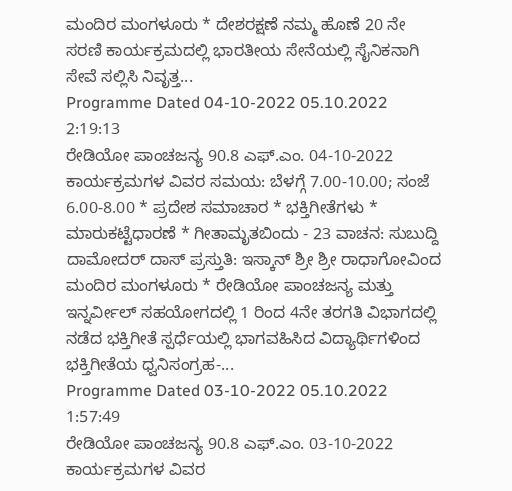ಮಂದಿರ ಮಂಗಳೂರು * ದೇಶರಕ್ಷಣೆ ನಮ್ಮ ಹೊಣೆ 20 ನೇ ಸರಣಿ ಕಾರ್ಯಕ್ರಮದಲ್ಲಿ ಭಾರತೀಯ ಸೇನೆಯಲ್ಲಿ ಸೈನಿಕನಾಗಿ ಸೇವೆ ಸಲ್ಲಿಸಿ ನಿವೃತ್ತ...
Programme Dated 04-10-2022 05.10.2022 2:19:13
ರೇಡಿಯೋ ಪಾಂಚಜನ್ಯ 90.8 ಎಫ್.ಎಂ. 04-10-2022 ಕಾರ್ಯಕ್ರಮಗಳ ವಿವರ ಸಮಯ: ಬೆಳಗ್ಗೆ 7.00-10.00; ಸಂಜೆ 6.00-8.00 * ಪ್ರದೇಶ ಸಮಾಚಾರ * ಭಕ್ತಿಗೀತೆಗಳು * ಮಾರುಕಟ್ಟೆಧಾರಣೆ * ಗೀತಾಮೃತಬಿಂದು - 23 ವಾಚನ: ಸುಬುದ್ದಿ ದಾಮೋದರ್ ದಾಸ್ ಪ್ರಸ್ತುತಿ: ಇಸ್ಕಾನ್ ಶ್ರೀ ಶ್ರೀ ರಾಧಾಗೋವಿಂದ ಮಂದಿರ ಮಂಗಳೂರು * ರೇಡಿಯೋ ಪಾಂಚಜನ್ಯ ಮತ್ತು ಇನ್ನರ್ವೀಲ್ ಸಹಯೋಗದಲ್ಲಿ 1 ರಿಂದ 4ನೇ ತರಗತಿ ವಿಭಾಗದಲ್ಲಿ ನಡೆದ ಭಕ್ತಿಗೀತೆ ಸ್ಪರ್ಧೆಯಲ್ಲಿ ಭಾಗವಹಿಸಿದ ವಿದ್ಯಾರ್ಥಿಗಳಿಂದ ಭಕ್ತಿಗೀತೆಯ ಧ್ವನಿಸಂಗ್ರಹ-...
Programme Dated 03-10-2022 05.10.2022 1:57:49
ರೇಡಿಯೋ ಪಾಂಚಜನ್ಯ 90.8 ಎಫ್.ಎಂ. 03-10-2022 ಕಾರ್ಯಕ್ರಮಗಳ ವಿವರ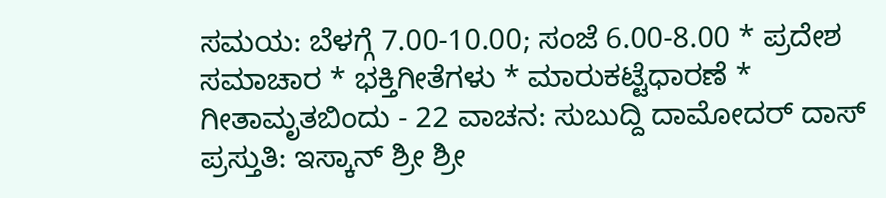ಸಮಯ: ಬೆಳಗ್ಗೆ 7.00-10.00; ಸಂಜೆ 6.00-8.00 * ಪ್ರದೇಶ ಸಮಾಚಾರ * ಭಕ್ತಿಗೀತೆಗಳು * ಮಾರುಕಟ್ಟೆಧಾರಣೆ * ಗೀತಾಮೃತಬಿಂದು - 22 ವಾಚನ: ಸುಬುದ್ದಿ ದಾಮೋದರ್ ದಾಸ್ ಪ್ರಸ್ತುತಿ: ಇಸ್ಕಾನ್ ಶ್ರೀ ಶ್ರೀ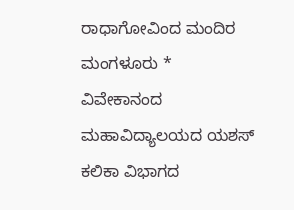ರಾಧಾಗೋವಿಂದ ಮಂದಿರ ಮಂಗಳೂರು * ವಿವೇಕಾನಂದ ಮಹಾವಿದ್ಯಾಲಯದ ಯಶಸ್ ಕಲಿಕಾ ವಿಭಾಗದ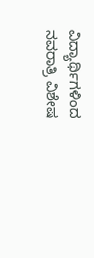ವಿದ್ಯಾರ್ಥಿಗಳಿಂದ ನವರಾತ್ರಿ ವಿಶೇಷ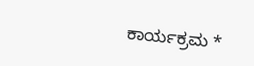ಕಾರ್ಯಕ್ರಮ *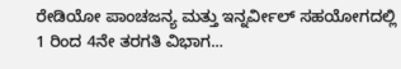ರೇಡಿಯೋ ಪಾಂಚಜನ್ಯ ಮತ್ತು ಇನ್ನರ್ವೀಲ್ ಸಹಯೋಗದಲ್ಲಿ 1 ರಿಂದ 4ನೇ ತರಗತಿ ವಿಭಾಗ...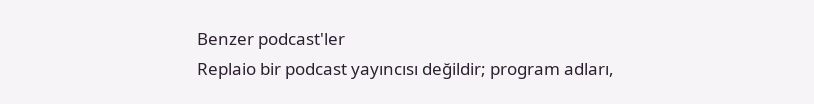Benzer podcast'ler
Replaio bir podcast yayıncısı değildir; program adları,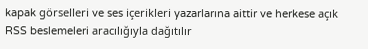kapak görselleri ve ses içerikleri yazarlarına aittir ve herkese açık RSS beslemeleri aracılığıyla dağıtılır